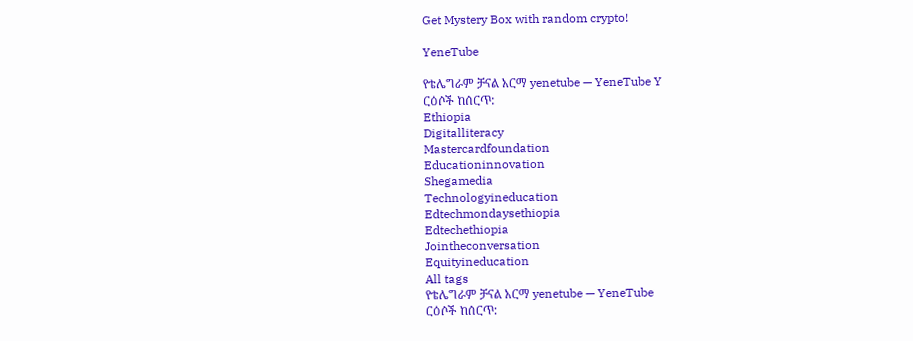Get Mystery Box with random crypto!

YeneTube

የቴሌግራም ቻናል አርማ yenetube — YeneTube Y
ርዕሶች ከሰርጥ:
Ethiopia
Digitalliteracy
Mastercardfoundation
Educationinnovation
Shegamedia
Technologyineducation
Edtechmondaysethiopia
Edtechethiopia
Jointheconversation
Equityineducation
All tags
የቴሌግራም ቻናል አርማ yenetube — YeneTube
ርዕሶች ከሰርጥ: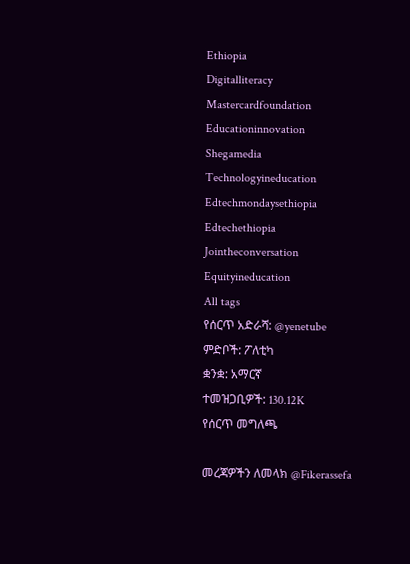Ethiopia
Digitalliteracy
Mastercardfoundation
Educationinnovation
Shegamedia
Technologyineducation
Edtechmondaysethiopia
Edtechethiopia
Jointheconversation
Equityineducation
All tags
የሰርጥ አድራሻ: @yenetube
ምድቦች: ፖለቲካ
ቋንቋ: አማርኛ
ተመዝጋቢዎች: 130.12K
የሰርጥ መግለጫ

መረጃዎችን ለመላክ @Fikerassefa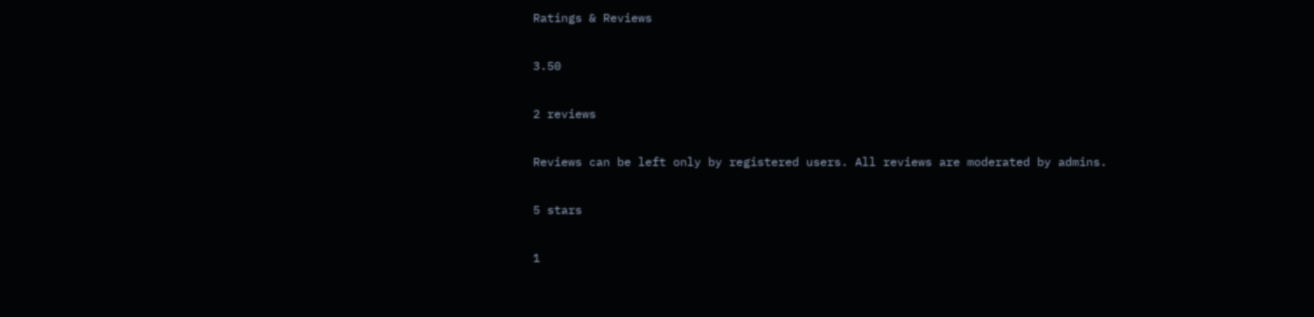Ratings & Reviews

3.50

2 reviews

Reviews can be left only by registered users. All reviews are moderated by admins.

5 stars

1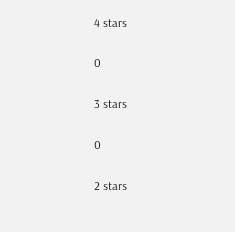4 stars

0

3 stars

0

2 stars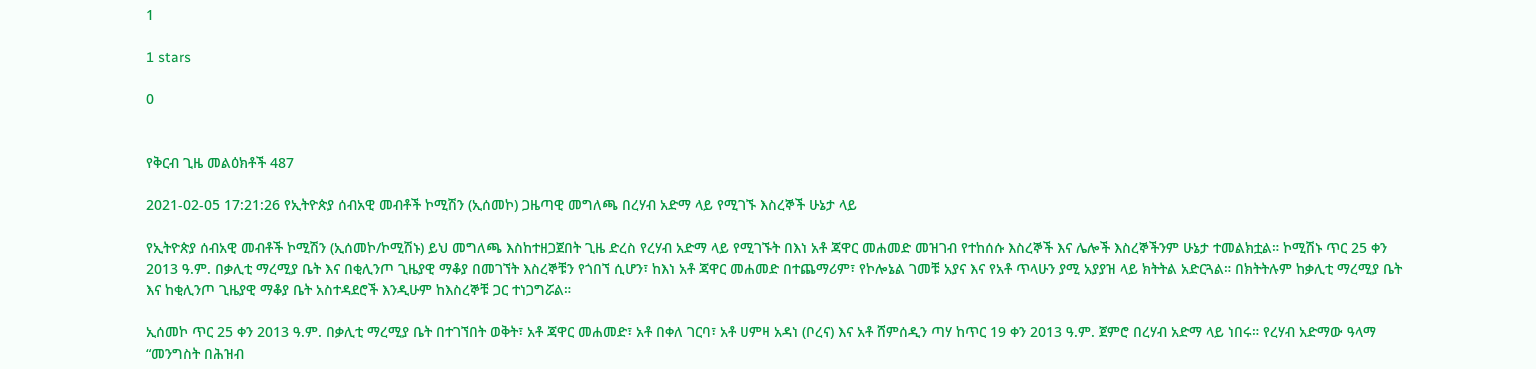1

1 stars

0


የቅርብ ጊዜ መልዕክቶች 487

2021-02-05 17:21:26 የኢትዮጵያ ሰብአዊ መብቶች ኮሚሽን (ኢሰመኮ) ጋዜጣዊ መግለጫ በረሃብ አድማ ላይ የሚገኙ እስረኞች ሁኔታ ላይ

የኢትዮጵያ ሰብአዊ መብቶች ኮሚሽን (ኢሰመኮ/ኮሚሽኑ) ይህ መግለጫ እስከተዘጋጀበት ጊዜ ድረስ የረሃብ አድማ ላይ የሚገኙት በእነ አቶ ጃዋር መሐመድ መዝገብ የተከሰሱ እስረኞች እና ሌሎች እስረኞችንም ሁኔታ ተመልክቷል። ኮሚሽኑ ጥር 25 ቀን 2013 ዓ.ም. በቃሊቲ ማረሚያ ቤት እና በቂሊንጦ ጊዜያዊ ማቆያ በመገኘት እስረኞቹን የጎበኘ ሲሆን፣ ከእነ አቶ ጃዋር መሐመድ በተጨማሪም፣ የኮሎኔል ገመቹ አያና እና የአቶ ጥላሁን ያሚ አያያዝ ላይ ክትትል አድርጓል። በክትትሉም ከቃሊቲ ማረሚያ ቤት እና ከቂሊንጦ ጊዜያዊ ማቆያ ቤት አስተዳደሮች እንዲሁም ከእስረኞቹ ጋር ተነጋግሯል።

ኢሰመኮ ጥር 25 ቀን 2013 ዓ.ም. በቃሊቲ ማረሚያ ቤት በተገኘበት ወቅት፣ አቶ ጃዋር መሐመድ፣ አቶ በቀለ ገርባ፣ አቶ ሀምዛ አዳነ (ቦረና) እና አቶ ሸምሰዲን ጣሃ ከጥር 19 ቀን 2013 ዓ.ም. ጀምሮ በረሃብ አድማ ላይ ነበሩ። የረሃብ አድማው ዓላማ “መንግስት በሕዝብ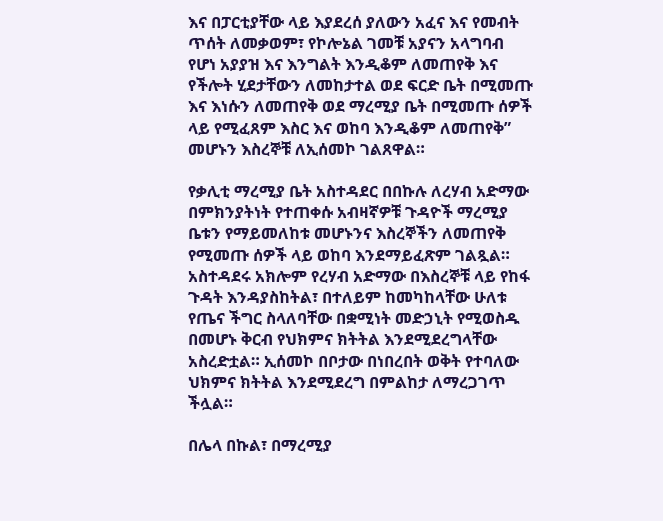እና በፓርቲያቸው ላይ እያደረሰ ያለውን አፈና እና የመብት ጥሰት ለመቃወም፣ የኮሎኔል ገመቹ አያናን አላግባብ የሆነ አያያዝ እና እንግልት እንዲቆም ለመጠየቅ እና የችሎት ሂደታቸውን ለመከታተል ወደ ፍርድ ቤት በሚመጡ እና እነሱን ለመጠየቅ ወደ ማረሚያ ቤት በሚመጡ ሰዎች ላይ የሚፈጸም እስር እና ወከባ እንዲቆም ለመጠየቅ” መሆኑን እስረኞቹ ለኢሰመኮ ገልጸዋል።

የቃሊቲ ማረሚያ ቤት አስተዳደር በበኩሉ ለረሃብ አድማው በምክንያትነት የተጠቀሱ አብዛኛዎቹ ጉዳዮች ማረሚያ ቤቱን የማይመለከቱ መሆኑንና እስረኞችን ለመጠየቅ የሚመጡ ሰዎች ላይ ወከባ እንደማይፈጽም ገልጿል። አስተዳደሩ አክሎም የረሃብ አድማው በእስረኞቹ ላይ የከፋ ጉዳት እንዳያስከትል፣ በተለይም ከመካከላቸው ሁለቱ የጤና ችግር ስላለባቸው በቋሚነት መድኃኒት የሚወስዱ በመሆኑ ቅርብ የህክምና ክትትል እንደሚደረግላቸው አስረድቷል። ኢሰመኮ በቦታው በነበረበት ወቅት የተባለው ህክምና ክትትል እንደሚደረግ በምልከታ ለማረጋገጥ ችሏል።

በሌላ በኩል፣ በማረሚያ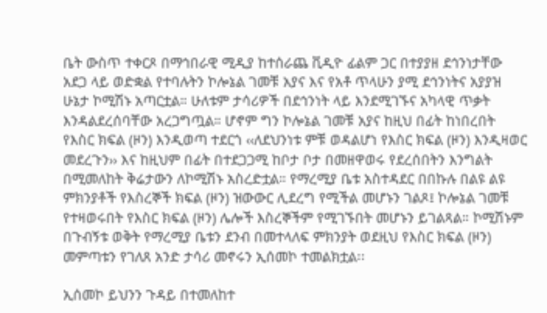ቤት ውስጥ ተቀርጾ በማኅበራዊ ሚዲያ ከተሰራጨ ቪዲዮ ፊልም ጋር በተያያዘ ደኅንነታቸው አደጋ ላይ ወድቋል የተባሉትን ኮሎኔል ገመቹ አያና እና የአቶ ጥላሁን ያሚ ደኅንነትና አያያዝ ሁኔታ ኮሚሽኑ አጣርቷል። ሁለቱም ታሳሪዎች በደኅንነት ላይ እንደሚገኙና አካላዊ ጥቃት እንዳልደረሰባቸው አረጋግጧል። ሆኖም ግን ኮሎኔል ገመቹ አያና ከዚህ በፊት ከነበረበት የእስር ክፍል (ዞን) እንዲወጣ ተደርጎ ‹‹ለደህንነቱ ምቹ ወዳልሆነ የእስር ክፍል (ዞን) እንዲዛወር መደረጉን›› እና ከዚህም በፊት በተደጋጋሚ ከቦታ ቦታ በመዘዋወሩ የደረሰበትን እንግልት በሚመለከት ቅሬታውን ለኮሚሽኑ አስረድቷል። የማረሚያ ቤቱ አስተዳደር በበኩሉ በልዩ ልዩ ምክንያቶች የእስረኞች ክፍል (ዞን) ዝውውር ሊደረግ የሚችል መሆኑን ገልጾ፤ ኮሎኔል ገመቹ የተዛወሩበት የእስር ክፍል (ዞን) ሌሎች እስረኞችም የሚገኙበት መሆኑን ይገልጻል። ኮሚሽኑም በጉብኝቱ ወቅት የማረሚያ ቤቱን ደንብ በመተላለፍ ምክንያት ወደዚህ የእስር ክፍል (ዞን) መምጣቱን የገለጸ አንድ ታሳሪ መኖሩን ኢሰመኮ ተመልክቷል፡፡

ኢሰመኮ ይህንን ጉዳይ በተመለከተ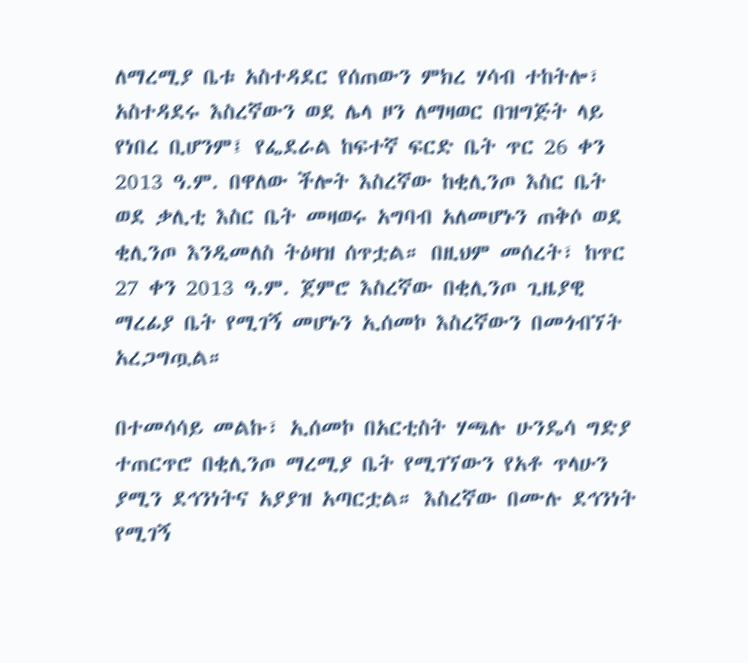ለማረሚያ ቤቱ አስተዳደር የሰጠውን ምክረ ሃሳብ ተከትሎ፣ አስተዳደሩ እስረኛውን ወደ ሌላ ዞን ለማዛወር በዝግጅት ላይ የነበረ ቢሆንም፤ የፌደራል ከፍተኛ ፍርድ ቤት ጥር 26 ቀን 2013 ዓ.ም. በዋለው ችሎት እስረኛው ከቂሊንጦ እስር ቤት ወደ ቃሊቲ እስር ቤት መዛወሩ አግባብ አለመሆኑን ጠቅሶ ወደ ቂሊንጦ እንዲመለስ ትዕዛዝ ሰጥቷል። በዚህም መሰረት፣ ከጥር 27 ቀን 2013 ዓ.ም. ጀምሮ እስረኛው በቂሊንጦ ጊዜያዊ ማረፊያ ቤት የሚገኝ መሆኑን ኢሰመኮ እስረኛውን በመጎብኘት አረጋግጧል።

በተመሳሳይ መልኩ፣ ኢሰመኮ በአርቲስት ሃጫሉ ሁንዴሳ ግድያ ተጠርጥሮ በቂሊንጦ ማረሚያ ቤት የሚገኘውን የአቶ ጥላሁን ያሚን ደኅንነትና አያያዝ አጣርቷል። እስረኛው በሙሉ ደኅንነት የሚገኝ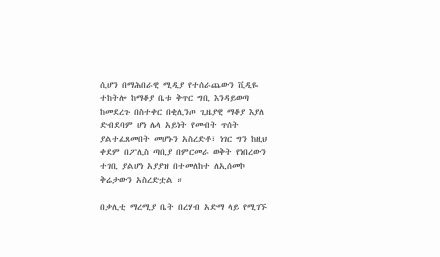ሲሆን በማሕበራዊ ሚዲያ የተሰራጨውን ቪዲዬ ተከትሎ ከማቆያ ቤቱ ቅጥር ግቢ እንዳይወጣ ከመደረጉ በስተቀር በቂሊንጦ ጊዜያዊ ማቆያ እያለ ድብደባም ሆነ ሌላ አይነት የመብት ጥሰት ያልተፈጸመበት መሆኑን አስረድቶ፣ ነገር ግን ከዚህ ቀደም በፖሊስ ጣቢያ በምርመራ ወቅት የነበረውን ተገቢ ያልሆነ አያያዝ በተመለከተ ለኢሰመኮ ቅሬታውን አስረድቷል ።

በቃሊቲ ማረሚያ ቤት በረሃብ አድማ ላይ የሚገኙ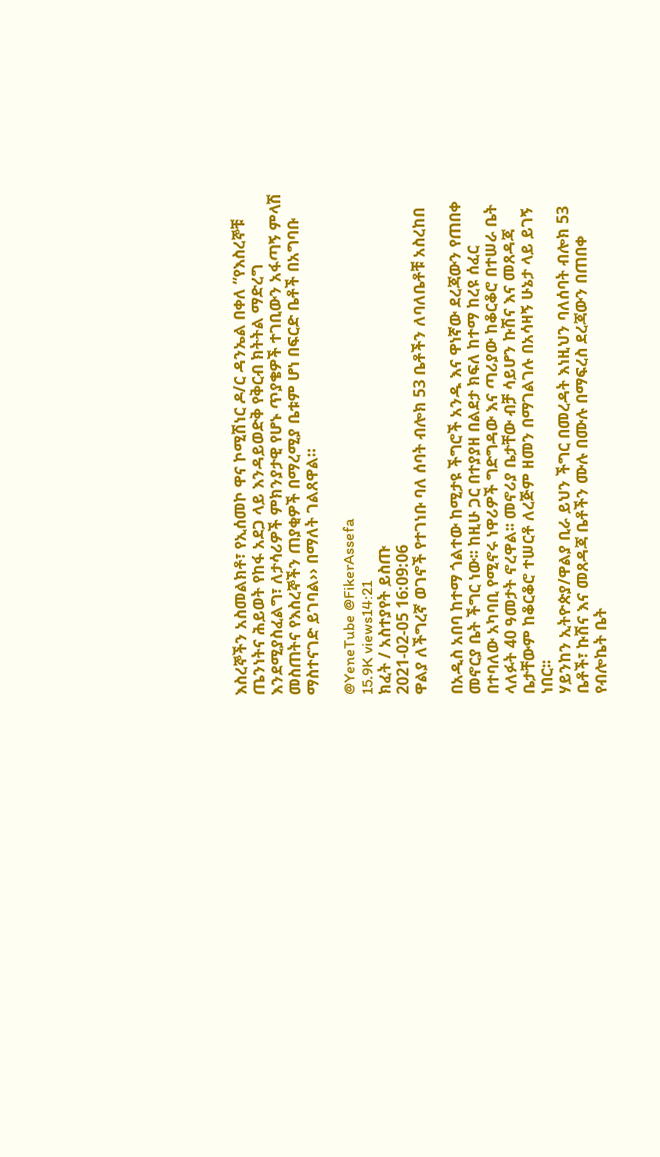እስረኞችን አስመልክቶ፣ የኢሰመኮ ዋና ኮሚሽነር ዶ/ር ዳንኤል በቀለ “የእስረኞቹ ጤንነትና ሕይወት የከፋ አደጋ ላይ እንዳይወድቅ የቅርብ ክትትል ማድረግ እንደሚያስፈልግ፣ ለታሳሪዎች ምክንያታዊ የሆኑ ጥያቄዎች ተገቢውን አፋጣኝ ምላሽ መስጠትና የእስረኞችን ጠያቂዎች በማረሚያ ቤቱም ሆነ በፍርድ ቤቶች በአግባቡ ማስተናገድ ይገባል›› በማለት ገልጸዋል።

@YeneTube @FikerAssefa
15.9K views14:21
ክፈት / አስተያየት ይስጡ
2021-02-05 16:09:06
ዋልያ ለችግረኛ ወገኖች የተገነቡ ባለ ሰባት ብሎክ 53 ቤቶችን ለባለቤቶቹ አስረከበ

በአዲስ አበባ ከተማ ጎልተው ከሚታዩ ችግሮች አንዱ እና ዋነኛው ደረጃውን የጠበቀ መኖርያ ቤት ችግር ነው፡፡ ከዚሁ ጋር በተያያዘ በልደታ ክፍለ ከተማ ከረዩ ሰፈር በተባለው አካባቢ የሚኖሩ ነዋሪዎች ግድግዳው እና ጣሪያው ከቆርቆሮ በተሠራ ቤት ላለፉት 40 ዓመታት ኖረዋል፡፡ መኖሪያ ቤታቸው ብቻ ሳይሆን ኩሽና እና መጸዳጃ ቤታቸውም ከቆርቆሮ ተሠርቶ ለረጅም ዘመን በማገልገሉ በአሳዛኝ ሁኔታ ላይ ይገኝ ነበር፡፡
ሃይንከን ኢትዮጵያ/ዋልያ ቢራ ይህን ችግር በመረዳት እነዚህን ባለሰባት ብሎክ 53 ቤቶች፣ ኩሽና እና መጸዳጃ ቤቶችን ሙሉ በሙሉ በማፍረስ ደረጃውን በጠበቀ የብሎኬት ቤት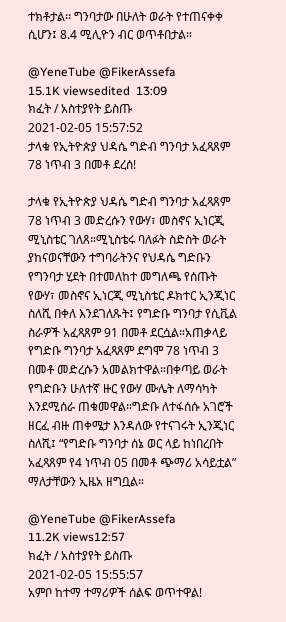ተክቶታል፡፡ ግንባታው በሁለት ወራት የተጠናቀቀ ሲሆን፤ 8.4 ሚሊዮን ብር ወጥቶበታል።

@YeneTube @FikerAssefa
15.1K viewsedited  13:09
ክፈት / አስተያየት ይስጡ
2021-02-05 15:57:52
ታላቁ የኢትዮጵያ ህዳሴ ግድብ ግንባታ አፈጻጸም 78 ነጥብ 3 በመቶ ደረሰ!

ታላቁ የኢትዮጵያ ህዳሴ ግድብ ግንባታ አፈጻጸም 78 ነጥብ 3 መድረሱን የውሃ፣ መስኖና ኢነርጂ ሚኒስቴር ገለጸ።ሚኒስቴሩ ባለፉት ስድስት ወራት ያከናወናቸውን ተግባራትንና የህዳሴ ግድቡን የግንባታ ሂደት በተመለከተ መግለጫ የሰጡት የውሃ፣ መስኖና ኢነርጂ ሚኒስቴር ዶክተር ኢንጂነር ስለሺ በቀለ እንደገለጹት፤ የግድቡ ግንባታ የሲቪል ስራዎች አፈጻጸም 91 በመቶ ደርሷል።አጠቃላይ የግድቡ ግንባታ አፈጻጸም ደግሞ 78 ነጥብ 3 በመቶ መድረሱን አመልክተዋል።በቀጣይ ወራት የግድቡን ሁለተኛ ዙር የውሃ ሙሌት ለማሳካት እንደሚሰራ ጠቁመዋል።ግድቡ ለተፋሰሱ አገሮች ዘርፈ ብዙ ጠቀሜታ እንዳለው የተናገሩት ኢንጂነር ስለሺ፤ “የግድቡ ግንባታ ሰኔ ወር ላይ ከነበረበት አፈጻጸም የ4 ነጥብ 05 በመቶ ጭማሪ አሳይቷል” ማለታቸውን ኢዜአ ዘግቧል።

@YeneTube @FikerAssefa
11.2K views12:57
ክፈት / አስተያየት ይስጡ
2021-02-05 15:55:57
አምቦ ከተማ ተማሪዎች ሰልፍ ወጥተዋል!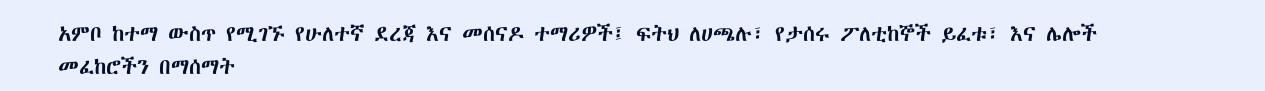አምቦ ከተማ ውስጥ የሚገኙ የሁለተኛ ደረጃ እና መሰናዶ ተማሪዎች፤ ፍትህ ለሀጫሉ፣ የታሰሩ ፖለቲከኞች ይፈቱ፣ እና ሌሎች መፈከሮችን በማሰማት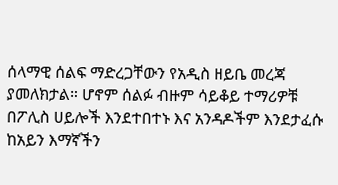ሰላማዊ ሰልፍ ማድረጋቸውን የአዲስ ዘይቤ መረጃ ያመለክታል። ሆኖም ሰልፉ ብዙም ሳይቆይ ተማሪዎቹ በፖሊስ ሀይሎች እንደተበተኑ እና አንዳዶችም እንደታፈሱ ከአይን እማኛችን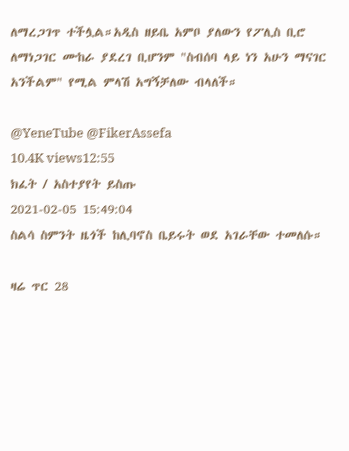ለማረጋገጥ ተችሏል።አዲስ ዘይቤ አምቦ ያለውን የፖሊስ ቢሮ ለማነጋገር ሙከራ ያደረገ ቢሆንም "ስብሰባ ላይ ነን አሁን ማናገር አንችልም" የሚል ምላሽ አግኝቻለው ብላለች።

@YeneTube @FikerAssefa
10.4K views12:55
ክፈት / አስተያየት ይስጡ
2021-02-05 15:49:04
ስልሳ ስምንት ዜጎች ከሊባኖስ ቤይሩት ወደ አገራቸው ተመለሱ።

ዛሬ ጥር 28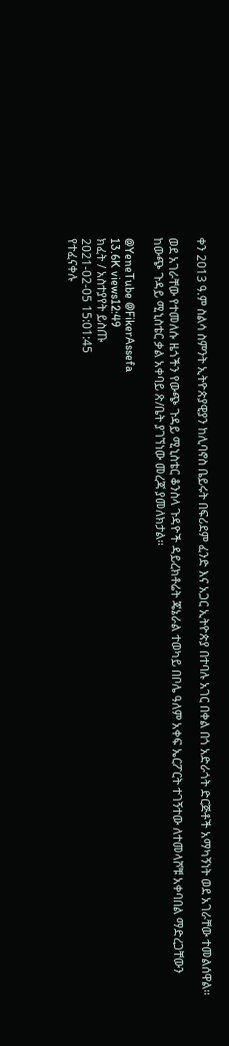ቀን 2013 ዓ.ም ስልሳ ስምንት ኢትዮጵያዊያን ከሊባኖስ ቤይሩት በፍሪደም ፈንድ እና አጋር ኢትዮጵያ በተባሉ አገር በቀል በጎ አድራጎት ድርጅቶች አማካኝነት ወደ አገራቸው ተመልሰዋል።

ወደ አገራቸው የተመለሱ ዜጎችን የውጭ ጉዳይ ሚኒስቴር ቆንስላ ጉዳዮች ዳይረክቶሬት ጄኔራል ተወካይ በቦሌ ዓለም አቀፍ ኤርፖርት ተገኝተው ለተመላሾቹ አቀባበል ማድረጋቸውን ከውጭ ጉዳይ ሚኒስቴር ቃል አቀባይ ጽ/ቤት ያገኘነው መረጃ ያመለክታል።

@YeneTube @FikerAssefa
13.6K views12:49
ክፈት / አስተያየት ይስጡ
2021-02-05 15:01:45
የተፈናቀሉ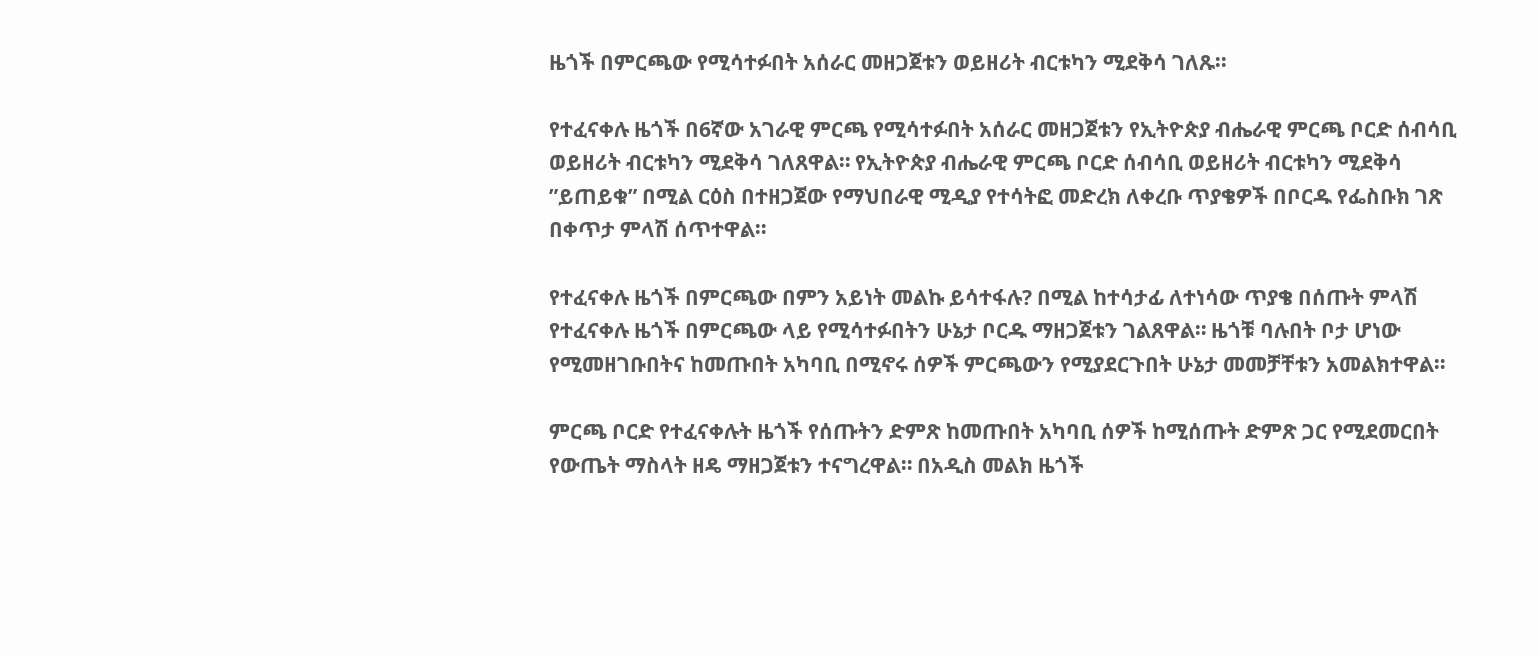ዜጎች በምርጫው የሚሳተፉበት አሰራር መዘጋጀቱን ወይዘሪት ብርቱካን ሚደቅሳ ገለጹ፡፡

የተፈናቀሉ ዜጎች በ6ኛው አገራዊ ምርጫ የሚሳተፉበት አሰራር መዘጋጀቱን የኢትዮጵያ ብሔራዊ ምርጫ ቦርድ ሰብሳቢ ወይዘሪት ብርቱካን ሚደቅሳ ገለጸዋል። የኢትዮጵያ ብሔራዊ ምርጫ ቦርድ ሰብሳቢ ወይዘሪት ብርቱካን ሚደቅሳ ”ይጠይቁ” በሚል ርዕስ በተዘጋጀው የማህበራዊ ሚዲያ የተሳትፎ መድረክ ለቀረቡ ጥያቄዎች በቦርዱ የፌስቡክ ገጽ በቀጥታ ምላሽ ሰጥተዋል።

የተፈናቀሉ ዜጎች በምርጫው በምን አይነት መልኩ ይሳተፋሉ? በሚል ከተሳታፊ ለተነሳው ጥያቄ በሰጡት ምላሽ የተፈናቀሉ ዜጎች በምርጫው ላይ የሚሳተፉበትን ሁኔታ ቦርዱ ማዘጋጀቱን ገልጸዋል። ዜጎቹ ባሉበት ቦታ ሆነው የሚመዘገቡበትና ከመጡበት አካባቢ በሚኖሩ ሰዎች ምርጫውን የሚያደርጉበት ሁኔታ መመቻቸቱን አመልክተዋል።

ምርጫ ቦርድ የተፈናቀሉት ዜጎች የሰጡትን ድምጽ ከመጡበት አካባቢ ሰዎች ከሚሰጡት ድምጽ ጋር የሚደመርበት የውጤት ማስላት ዘዴ ማዘጋጀቱን ተናግረዋል። በአዲስ መልክ ዜጎች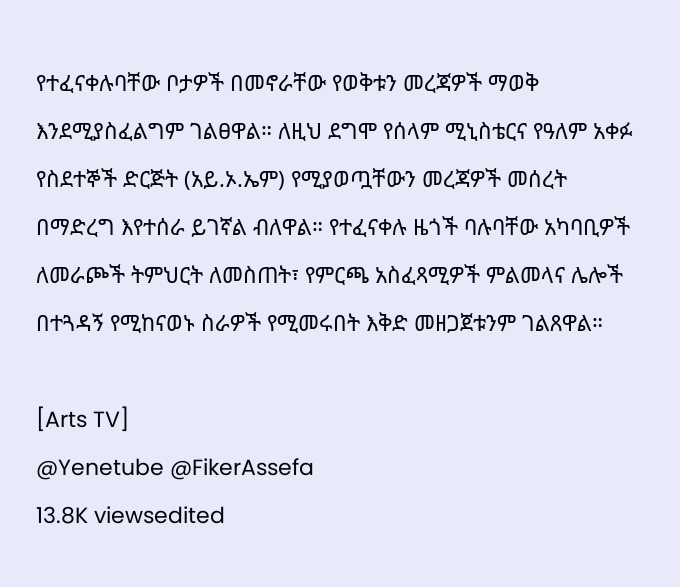የተፈናቀሉባቸው ቦታዎች በመኖራቸው የወቅቱን መረጃዎች ማወቅ እንደሚያስፈልግም ገልፀዋል። ለዚህ ደግሞ የሰላም ሚኒስቴርና የዓለም አቀፉ የስደተኞች ድርጅት (አይ.ኦ.ኤም) የሚያወጧቸውን መረጃዎች መሰረት በማድረግ እየተሰራ ይገኛል ብለዋል። የተፈናቀሉ ዜጎች ባሉባቸው አካባቢዎች ለመራጮች ትምህርት ለመስጠት፣ የምርጫ አስፈጻሚዎች ምልመላና ሌሎች በተጓዳኝ የሚከናወኑ ስራዎች የሚመሩበት እቅድ መዘጋጀቱንም ገልጸዋል።

[Arts TV]
@Yenetube @FikerAssefa
13.8K viewsedited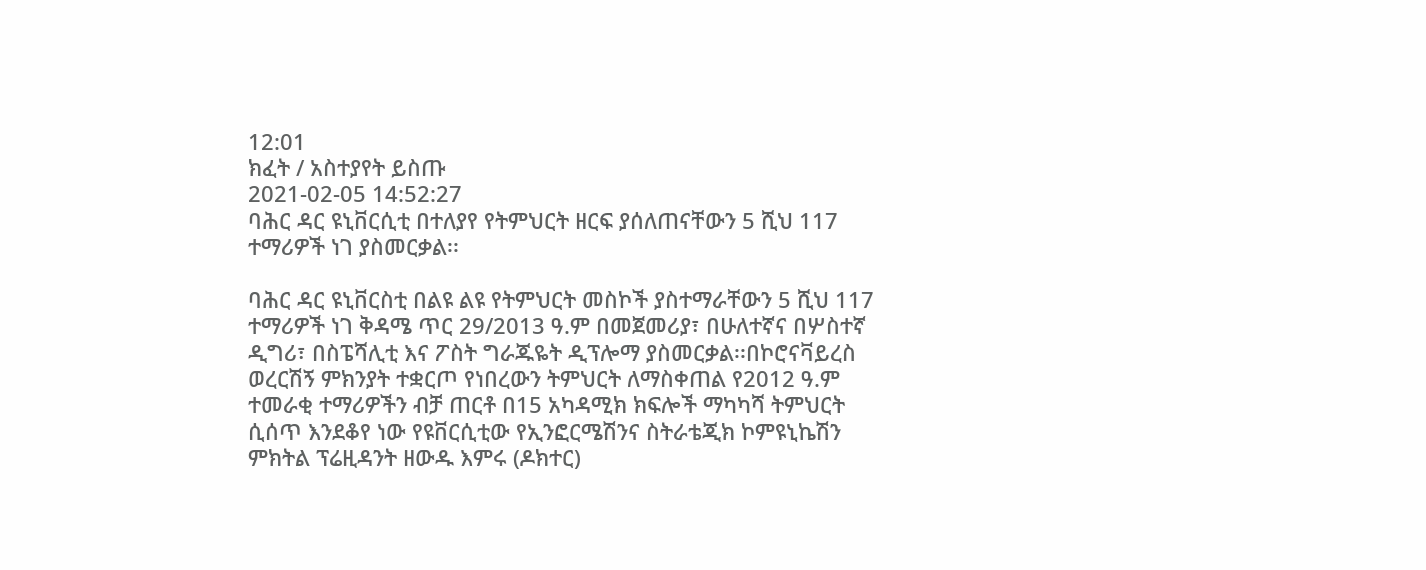12:01
ክፈት / አስተያየት ይስጡ
2021-02-05 14:52:27
ባሕር ዳር ዩኒቨርሲቲ በተለያየ የትምህርት ዘርፍ ያሰለጠናቸውን 5 ሺህ 117 ተማሪዎች ነገ ያስመርቃል፡፡

ባሕር ዳር ዩኒቨርስቲ በልዩ ልዩ የትምህርት መስኮች ያስተማራቸውን 5 ሺህ 117 ተማሪዎች ነገ ቅዳሜ ጥር 29/2013 ዓ.ም በመጀመሪያ፣ በሁለተኛና በሦስተኛ ዲግሪ፣ በስፔሻሊቲ እና ፖስት ግራጁዬት ዲፕሎማ ያስመርቃል፡፡በኮሮናቫይረስ ወረርሽኝ ምክንያት ተቋርጦ የነበረውን ትምህርት ለማስቀጠል የ2012 ዓ.ም ተመራቂ ተማሪዎችን ብቻ ጠርቶ በ15 አካዳሚክ ክፍሎች ማካካሻ ትምህርት ሲሰጥ እንደቆየ ነው የዩቨርሲቲው የኢንፎርሜሽንና ስትራቴጂክ ኮምዩኒኬሽን ምክትል ፕሬዚዳንት ዘውዱ እምሩ (ዶክተር)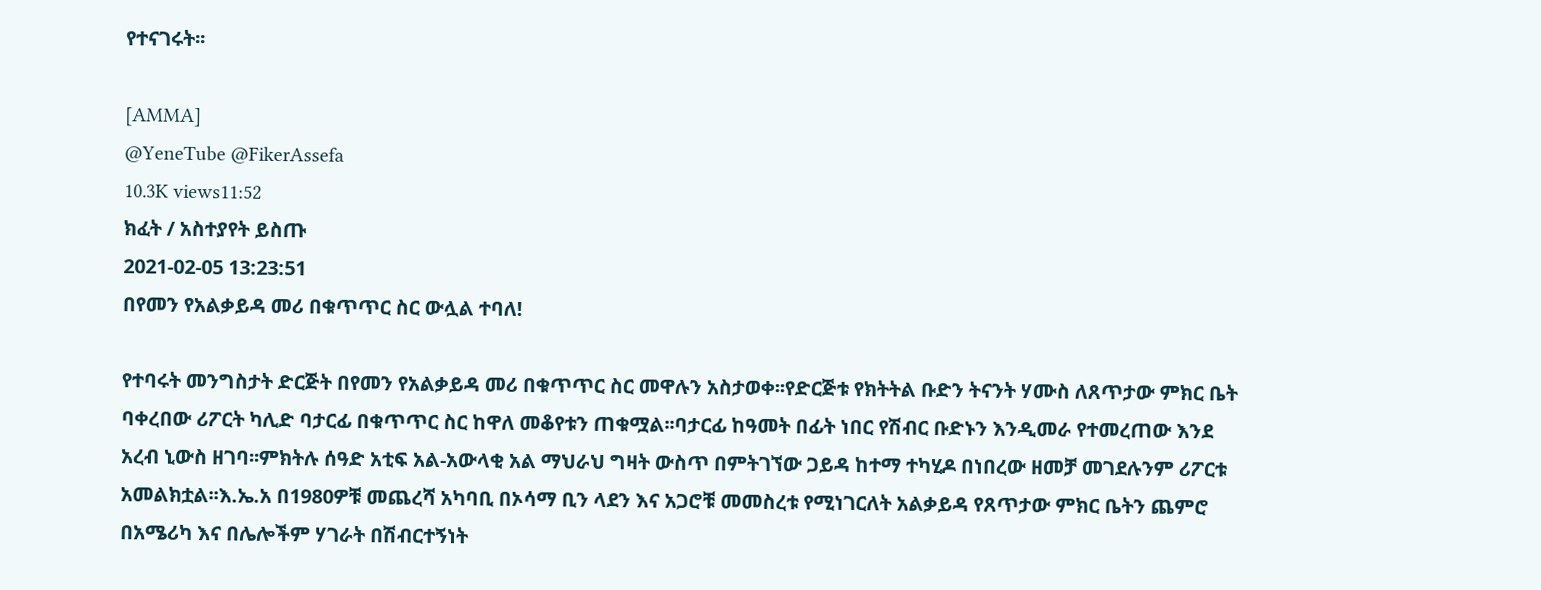የተናገሩት፡፡

[AMMA]
@YeneTube @FikerAssefa
10.3K views11:52
ክፈት / አስተያየት ይስጡ
2021-02-05 13:23:51
በየመን የአልቃይዳ መሪ በቁጥጥር ስር ውሏል ተባለ!

የተባሩት መንግስታት ድርጅት በየመን የአልቃይዳ መሪ በቁጥጥር ስር መዋሉን አስታወቀ፡፡የድርጅቱ የክትትል ቡድን ትናንት ሃሙስ ለጸጥታው ምክር ቤት ባቀረበው ሪፖርት ካሊድ ባታርፊ በቁጥጥር ስር ከዋለ መቆየቱን ጠቁሟል፡፡ባታርፊ ከዓመት በፊት ነበር የሽብር ቡድኑን እንዲመራ የተመረጠው እንደ አረብ ኒውስ ዘገባ፡፡ምክትሉ ሰዓድ አቲፍ አል-አውላቂ አል ማህራህ ግዛት ውስጥ በምትገኘው ጋይዳ ከተማ ተካሂዶ በነበረው ዘመቻ መገደሉንም ሪፖርቱ አመልክቷል፡፡እ.ኤ.አ በ1980ዎቹ መጨረሻ አካባቢ በኦሳማ ቢን ላደን እና አጋሮቹ መመስረቱ የሚነገርለት አልቃይዳ የጸጥታው ምክር ቤትን ጨምሮ በአሜሪካ እና በሌሎችም ሃገራት በሽብርተኝነት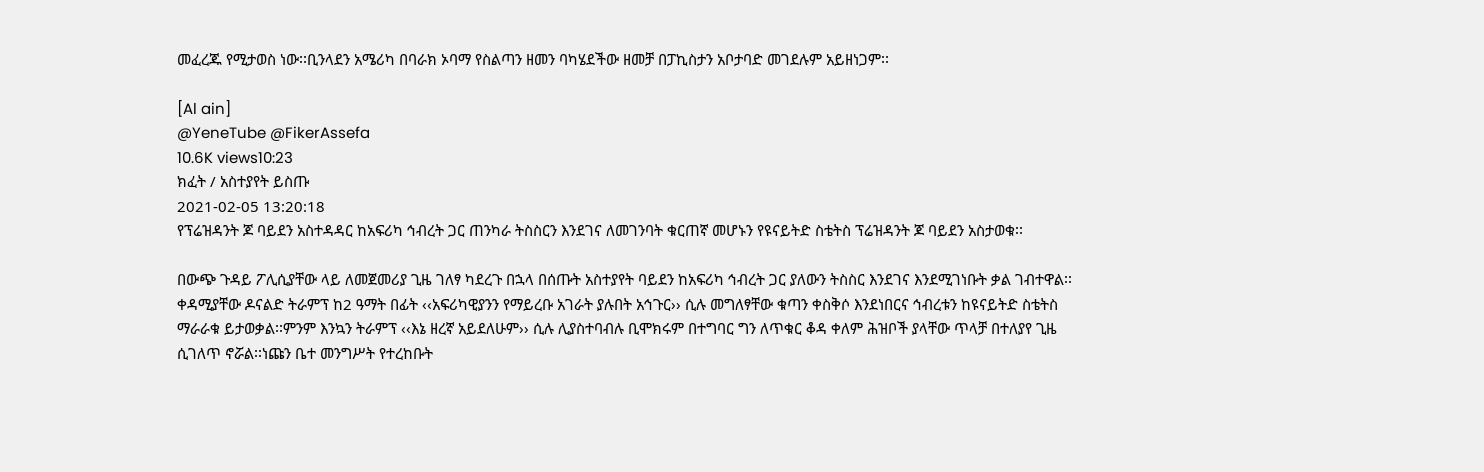መፈረጁ የሚታወስ ነው፡፡ቢንላደን አሜሪካ በባራክ ኦባማ የስልጣን ዘመን ባካሄደችው ዘመቻ በፓኪስታን አቦታባድ መገደሉም አይዘነጋም፡፡

[Al ain]
@YeneTube @FikerAssefa
10.6K views10:23
ክፈት / አስተያየት ይስጡ
2021-02-05 13:20:18
የፕሬዝዳንት ጆ ባይደን አስተዳዳር ከአፍሪካ ኅብረት ጋር ጠንካራ ትስስርን እንደገና ለመገንባት ቁርጠኛ መሆኑን የዩናይትድ ስቴትስ ፕሬዝዳንት ጆ ባይደን አስታወቁ፡፡

በውጭ ጉዳይ ፖሊሲያቸው ላይ ለመጀመሪያ ጊዜ ገለፃ ካደረጉ በኋላ በሰጡት አስተያየት ባይደን ከአፍሪካ ኅብረት ጋር ያለውን ትስስር እንደገና እንደሚገነቡት ቃል ገብተዋል፡፡ቀዳሚያቸው ዶናልድ ትራምፕ ከ2 ዓማት በፊት ‹‹አፍሪካዊያንን የማይረቡ አገራት ያሉበት አኅጉር›› ሲሉ መግለፃቸው ቁጣን ቀስቅሶ እንደነበርና ኅብረቱን ከዩናይትድ ስቴትስ ማራራቁ ይታወቃል፡፡ምንም እንኳን ትራምፕ ‹‹እኔ ዘረኛ አይደለሁም›› ሲሉ ሊያስተባብሉ ቢሞክሩም በተግባር ግን ለጥቁር ቆዳ ቀለም ሕዝቦች ያላቸው ጥላቻ በተለያየ ጊዜ ሲገለጥ ኖሯል፡፡ነጩን ቤተ መንግሥት የተረከቡት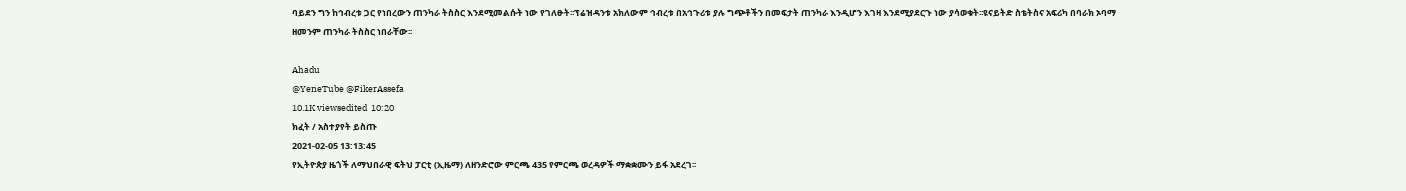ባይደን ግን ከኅብረቱ ጋር የነበረውን ጠንካራ ትስስር እንደሚመልሱት ነው የገለፁት፡፡ፕሬዝዳንቱ አክለውም ኅብረቱ በአኅጉሪቱ ያሉ ግጭቶችን በመፍታት ጠንካራ እንዲሆን እገዛ እንደሚያደርጉ ነው ያሳወቁት፡፡ዩናይትድ ስቴትስና አፍሪካ በባራክ ኦባማ ዘመንም ጠንካራ ትስስር ነበራቸው፡፡

Ahadu
@YeneTube @FikerAssefa
10.1K viewsedited  10:20
ክፈት / አስተያየት ይስጡ
2021-02-05 13:13:45
የኢትዮጵያ ዜጎች ለማህበራዊ ፍትህ ፓርቲ (ኢዜማ) ለዘንድሮው ምርጫ 435 የምርጫ ወረዳዎች ማቋቋሙን ይፋ አደረገ፡፡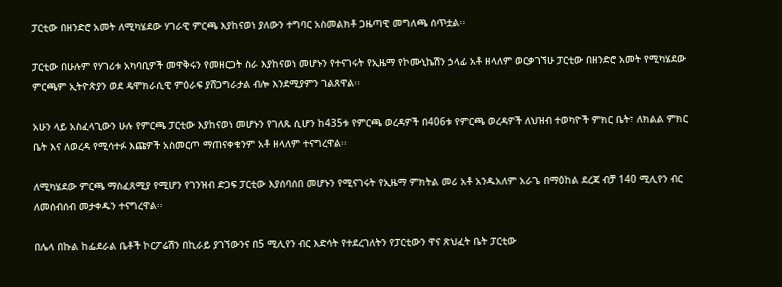ፓርቲው በዘንድሮ አመት ለሚካሄደው ሃገራዊ ምርጫ እያከናወነ ያለውን ተግባር አስመልክቶ ጋዜጣዊ መግለጫ ሰጥቷል፡፡

ፓርቲው በሁሉም የሃገሪቱ አካባቢዎች መዋቅሩን የመዘርጋት ስራ እያከናወነ መሆኑን የተናገሩት የኢዜማ የኮሙኒኬሽን ኃላፊ አቶ ዘላለም ወርቃገኘሁ ፓርቲው በዘንድሮ አመት የሚካሄደው ምርጫም ኢትዮጵያን ወደ ዴሞክራሲዊ ምዕራፍ ያሸጋግራታል ብሎ እንደሚያምን ገልጸዋል፡፡

አሁን ላይ አስፈላጊውን ሁሉ የምርጫ ፓርቲው እያከናወነ መሆኑን የገለጹ ሲሆን ከ435ቱ የምርጫ ወረዳዎች በ406ቱ የምርጫ ወረዳዎች ለህዝብ ተወካዮች ምክር ቤት፣ ለክልል ምክር ቤት እና ለወረዳ የሚሳተፉ እጩዎች አስመርጦ ማጠናቀቁንም አቶ ዘላለም ተናግረዋል፡፡

ለሚካሄደው ምርጫ ማስፈጸሚያ የሚሆን የገንዝብ ድጋፍ ፓርቲው እያሰባሰበ መሆኑን የሚናገሩት የኢዜማ ምክትል መሪ አቶ አንዱአለም አራጌ በማዕከል ደረጃ ብቻ 140 ሚሊየን ብር ለመሰብሰብ መታቀዱን ተናግረዋል፡፡

በሌላ በኩል ከፌደራል ቤቶች ኮርፖሬሽን በኪራይ ያገኘውንና በ5 ሚሊየን ብር እድሳት የተደረገለትን የፓርቲውን ዋና ጽህፈት ቤት ፓርቲው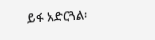ይፋ አድርጓል፡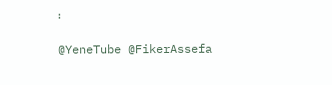፡

@YeneTube @FikerAssefa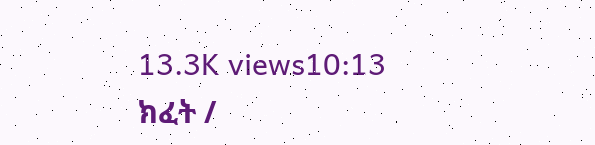13.3K views10:13
ክፈት /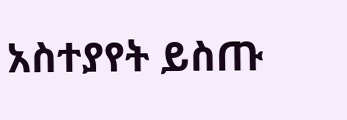አስተያየት ይስጡ